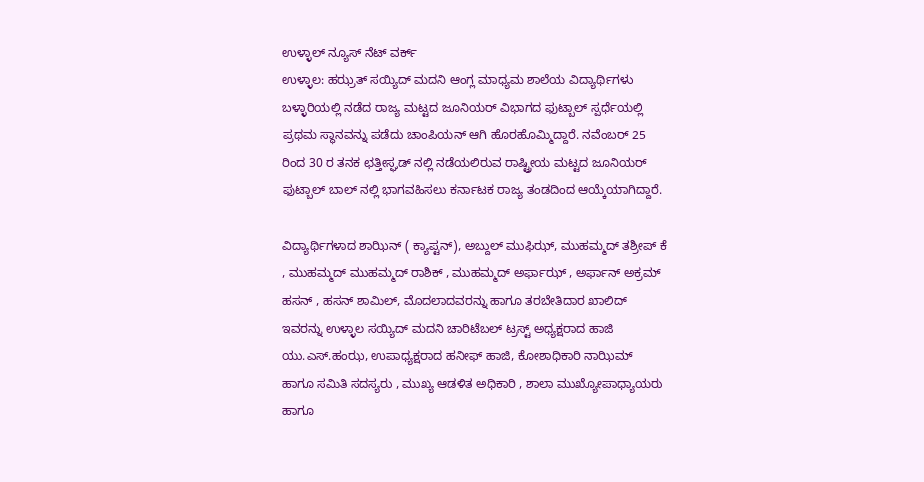ಉಳ್ಳಾಲ್ ನ್ಯೂಸ್ ನೆಟ್ ವರ್ಕ್
ಉಳ್ಳಾಲ: ಹಝ್ರತ್ ಸಯ್ಯಿದ್ ಮದನಿ ಆಂಗ್ಲ ಮಾಧ್ಯಮ ಶಾಲೆಯ ವಿದ್ಯಾರ್ಥಿಗಳು ಬಳ್ಳಾರಿಯಲ್ಲಿ ನಡೆದ ರಾಜ್ಯ ಮಟ್ಟದ ಜೂನಿಯರ್ ವಿಭಾಗದ ಫುಟ್ಬಾಲ್ ಸ್ಪರ್ಧೆಯಲ್ಲಿ ಪ್ರಥಮ ಸ್ಥಾನವನ್ನು ಪಡೆದು ಚಾಂಪಿಯನ್ ಆಗಿ ಹೊರಹೊಮ್ಮಿದ್ದಾರೆ. ನವೆಂಬರ್ 25 ರಿಂದ 30 ರ ತನಕ ಛತ್ತೀಸ್ಘಡ್ ನಲ್ಲಿ ನಡೆಯಲಿರುವ ರಾಷ್ಟ್ರೀಯ ಮಟ್ಟದ ಜೂನಿಯರ್ ಫುಟ್ಬಾಲ್ ಬಾಲ್ ನಲ್ಲಿ ಭಾಗವಹಿಸಲು ಕರ್ನಾಟಕ ರಾಜ್ಯ ತಂಡದಿಂದ ಆಯ್ಕೆಯಾಗಿದ್ದಾರೆ.

ವಿದ್ಯಾರ್ಥಿಗಳಾದ ಶಾಝಿನ್ ( ಕ್ಯಾಪ್ಟನ್), ಅಬ್ದುಲ್ ಮುಫಿಝ್, ಮುಹಮ್ಮದ್ ತಶ್ರೀಪ್ ಕೆ , ಮುಹಮ್ಮದ್ ಮುಹಮ್ಮದ್ ರಾಶಿಕ್ , ಮುಹಮ್ಮದ್ ಅರ್ಫಾಝ್ , ಅರ್ಫಾನ್ ಅಕ್ರಮ್ ಹಸನ್ , ಹಸನ್ ಶಾಮಿಲ್, ಮೊದಲಾದವರನ್ನು ಹಾಗೂ ತರಬೇತಿದಾರ ಖಾಲಿದ್ ಇವರನ್ನು ಉಳ್ಳಾಲ ಸಯ್ಯಿದ್ ಮದನಿ ಚಾರಿಟೆಬಲ್ ಟ್ರಸ್ಟ್ ಅಧ್ಯಕ್ಷರಾದ ಹಾಜಿ ಯು.ಎಸ್.ಹಂಝ, ಉಪಾಧ್ಯಕ್ಷರಾದ ಹನೀಫ್ ಹಾಜಿ, ಕೋಶಾಧಿಕಾರಿ ನಾಝಿಮ್ ಹಾಗೂ ಸಮಿತಿ ಸದಸ್ಯರು , ಮುಖ್ಯ ಆಡಳಿತ ಅಧಿಕಾರಿ , ಶಾಲಾ ಮುಖ್ಯೋಪಾಧ್ಯಾಯರು ಹಾಗೂ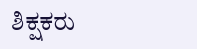ಶಿಕ್ಷಕರು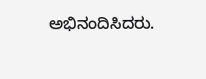ಅಭಿನಂದಿಸಿದರು.